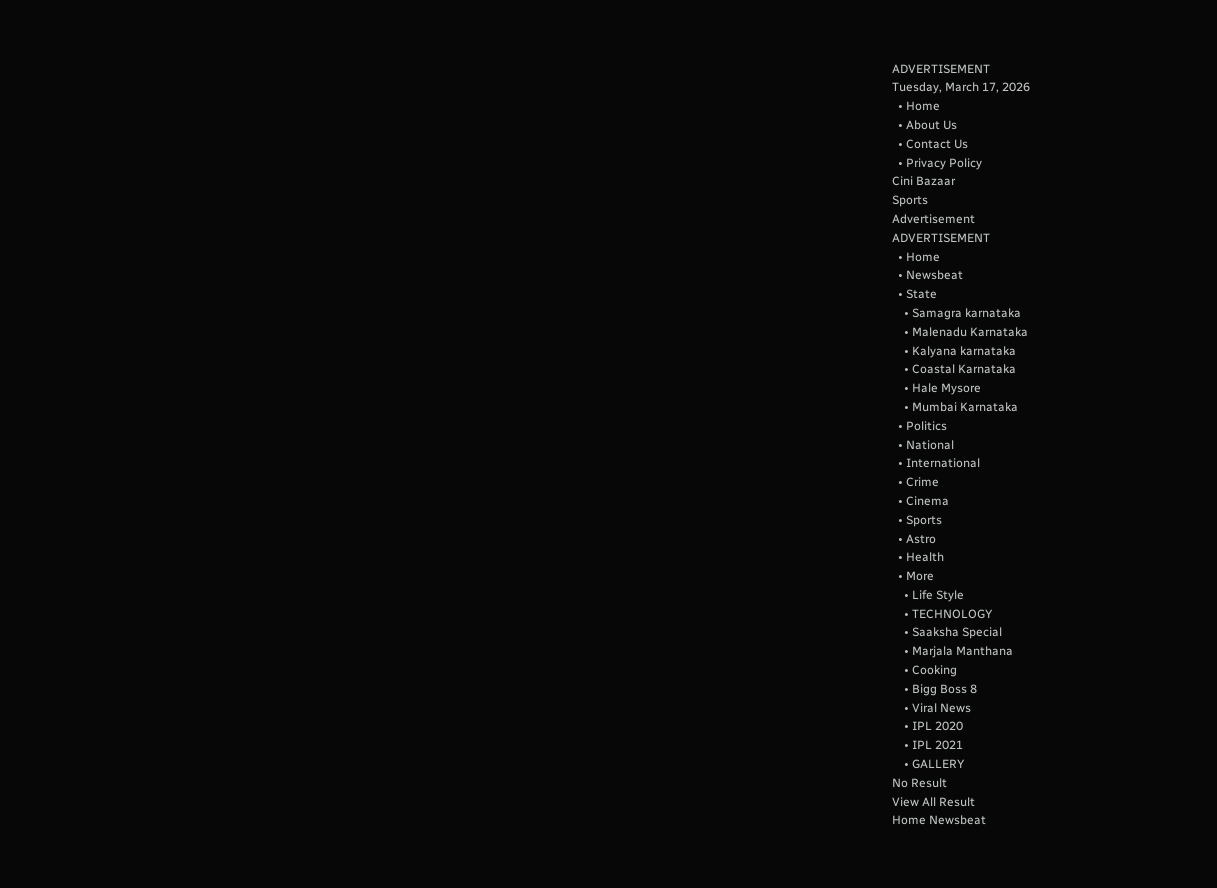ADVERTISEMENT
Tuesday, March 17, 2026
  • Home
  • About Us
  • Contact Us
  • Privacy Policy
Cini Bazaar
Sports
Advertisement
ADVERTISEMENT
  • Home
  • Newsbeat
  • State
    • Samagra karnataka
    • Malenadu Karnataka
    • Kalyana karnataka
    • Coastal Karnataka
    • Hale Mysore
    • Mumbai Karnataka
  • Politics
  • National
  • International
  • Crime
  • Cinema
  • Sports
  • Astro
  • Health
  • More
    • Life Style
    • TECHNOLOGY
    • Saaksha Special
    • Marjala Manthana
    • Cooking
    • Bigg Boss 8
    • Viral News
    • IPL 2020
    • IPL 2021
    • GALLERY
No Result
View All Result
Home Newsbeat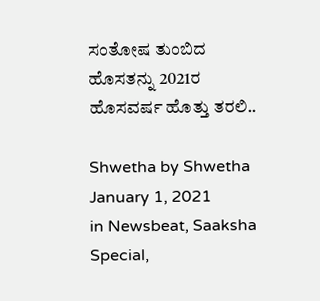ಸಂತೋಷ ತುಂಬಿದ ಹೊಸತನ್ನು 2021ರ ಹೊಸವರ್ಷ ಹೊತ್ತು ತರಲಿ..

Shwetha by Shwetha
January 1, 2021
in Newsbeat, Saaksha Special,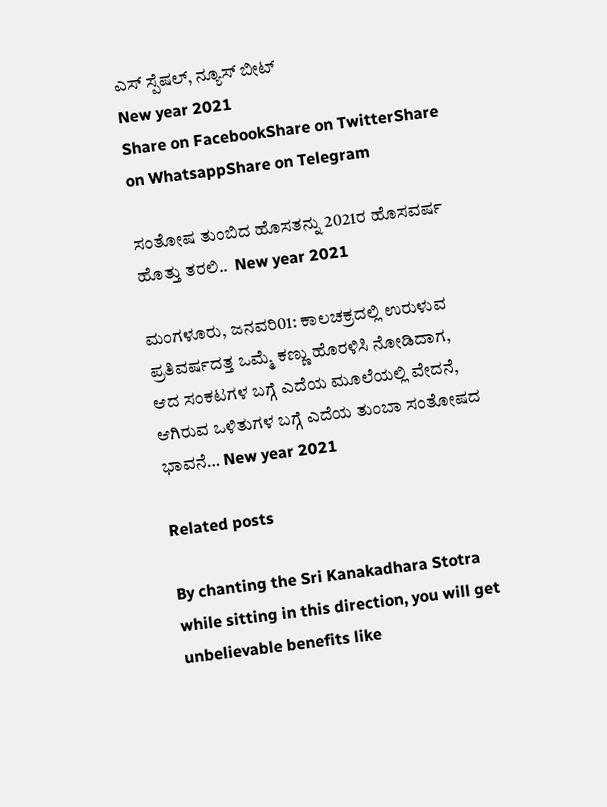ಎಸ್ ಸ್ಪೆಷಲ್, ನ್ಯೂಸ್ ಬೀಟ್
New year 2021
Share on FacebookShare on TwitterShare on WhatsappShare on Telegram

ಸಂತೋಷ ತುಂಬಿದ ಹೊಸತನ್ನು 2021ರ ಹೊಸವರ್ಷ ಹೊತ್ತು ತರಲಿ..  New year 2021

ಮಂಗಳೂರು, ಜನವರಿ01: ಕಾಲಚಕ್ರದಲ್ಲಿ ಉರುಳುವ ಪ್ರತಿವರ್ಷದತ್ತ ಒಮ್ಮೆ ಕಣ್ಣು ಹೊರಳಿಸಿ ನೋಡಿದಾಗ, ಆದ ಸಂಕಟಗಳ ಬಗ್ಗೆ ಎದೆಯ ಮೂಲೆಯಲ್ಲಿ ವೇದನೆ, ಆಗಿರುವ ಒಳಿತುಗಳ ಬಗ್ಗೆ ಎದೆಯ ತುಂಬಾ ಸಂತೋಷದ ಭಾವನೆ… New year 2021

Related posts

By chanting the Sri Kanakadhara Stotra while sitting in this direction, you will get unbelievable benefits like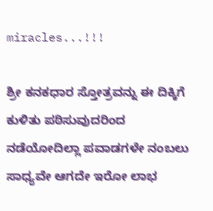miracles...!!!

ಶ್ರೀ ಕನಕಧಾರ ಸ್ತೋತ್ರವನ್ನು ಈ ದಿಕ್ಕಿಗೆ ಕುಳಿತು ಪಠಿಸುವುದರಿಂದ ನಡೆಯೋದಿಲ್ಲಾ ಪವಾಡಗಳೇ ನಂಬಲು ಸಾಧ್ಯವೇ ಆಗದೇ ಇರೋ ಲಾಭ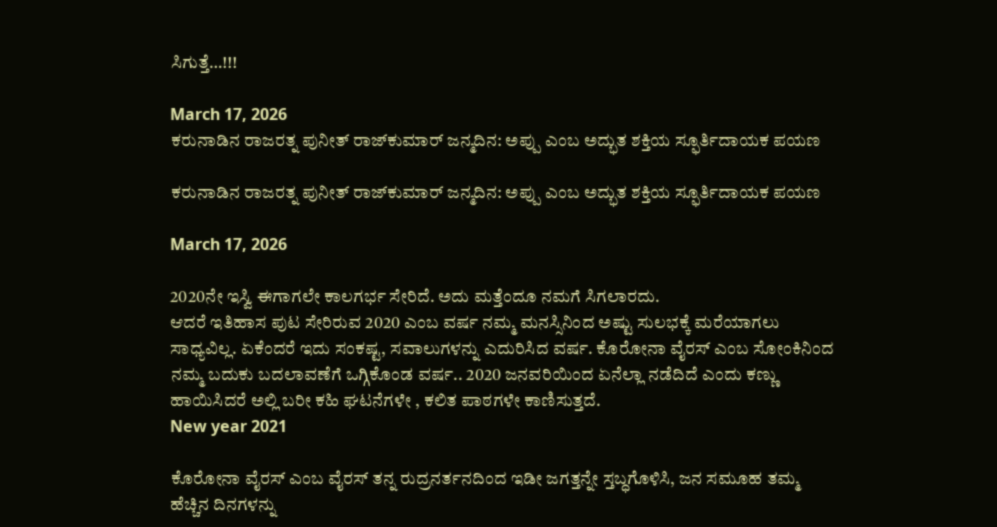ಸಿಗುತ್ತೆ…!!!

March 17, 2026
ಕರುನಾಡಿನ ರಾಜರತ್ನ ಪುನೀತ್ ರಾಜ್‌ಕುಮಾರ್ ಜನ್ಮದಿನ: ಅಪ್ಪು ಎಂಬ ಅದ್ಭುತ ಶಕ್ತಿಯ ಸ್ಫೂರ್ತಿದಾಯಕ ಪಯಣ

ಕರುನಾಡಿನ ರಾಜರತ್ನ ಪುನೀತ್ ರಾಜ್‌ಕುಮಾರ್ ಜನ್ಮದಿನ: ಅಪ್ಪು ಎಂಬ ಅದ್ಭುತ ಶಕ್ತಿಯ ಸ್ಫೂರ್ತಿದಾಯಕ ಪಯಣ

March 17, 2026

2020ನೇ ಇಸ್ವಿ ಈಗಾಗಲೇ ಕಾಲಗರ್ಭ ಸೇರಿದೆ. ಅದು ಮತ್ತೆಂದೂ ನಮಗೆ ಸಿಗಲಾರದು.
ಆದರೆ ಇತಿಹಾಸ ಪುಟ ಸೇರಿರುವ 2020 ಎಂಬ ವರ್ಷ ನಮ್ಮ ಮನಸ್ಸಿನಿಂದ ಅಷ್ಟು ಸುಲಭಕ್ಕೆ ಮರೆಯಾಗಲು ಸಾಧ್ಯವಿಲ್ಲ. ಏಕೆಂದರೆ ಇದು ಸಂಕಷ್ಟ, ಸವಾಲುಗಳನ್ನು ಎದುರಿಸಿದ ವರ್ಷ. ಕೊರೋನಾ ವೈರಸ್ ಎಂಬ ಸೋಂಕಿನಿಂದ ನಮ್ಮ ಬದುಕು ಬದಲಾವಣೆಗೆ ಒಗ್ಗಿಕೊಂಡ ವರ್ಷ.. 2020 ಜನವರಿಯಿಂದ ಏನೆಲ್ಲಾ ನಡೆದಿದೆ ಎಂದು ಕಣ್ಣು ಹಾಯಿಸಿದರೆ ಅಲ್ಲಿ ಬರೀ ಕಹಿ ಘಟನೆಗಳೇ , ಕಲಿತ ಪಾಠಗಳೇ‌ ಕಾಣಿಸುತ್ತದೆ.
New year 2021

ಕೊರೋನಾ ವೈರಸ್ ಎಂಬ ವೈರಸ್ ತನ್ನ ರುದ್ರನರ್ತನದಿಂದ ಇಡೀ ಜಗತ್ತನ್ನೇ ಸ್ತಬ್ಧಗೊಳಿಸಿ, ಜನ ಸಮೂಹ ತಮ್ಮ ಹೆಚ್ಚಿನ ದಿನಗಳನ್ನು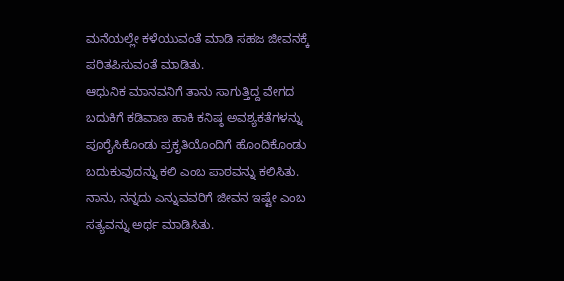ಮನೆಯಲ್ಲೇ ಕಳೆಯುವಂತೆ ಮಾಡಿ ಸಹಜ ಜೀವನಕ್ಕೆ ಪರಿತಪಿಸುವಂತೆ ಮಾಡಿತು.
ಆಧುನಿಕ ಮಾನವನಿಗೆ ತಾನು ಸಾಗುತ್ತಿದ್ದ ವೇಗದ ಬದುಕಿಗೆ ಕಡಿವಾಣ ಹಾಕಿ ಕನಿಷ್ಠ ಅವಶ್ಯಕತೆಗಳನ್ನು ಪೂರೈಸಿಕೊಂಡು ಪ್ರಕೃತಿಯೊಂದಿಗೆ ಹೊಂದಿಕೊಂಡು ಬದುಕುವುದನ್ನು ಕಲಿ ಎಂಬ ಪಾಠವನ್ನು ಕಲಿಸಿತು. ನಾನು, ನನ್ನದು ಎನ್ನುವವರಿಗೆ ಜೀವನ ಇಷ್ಟೇ ಎಂಬ ಸತ್ಯವನ್ನು ಅರ್ಥ ಮಾಡಿಸಿತು.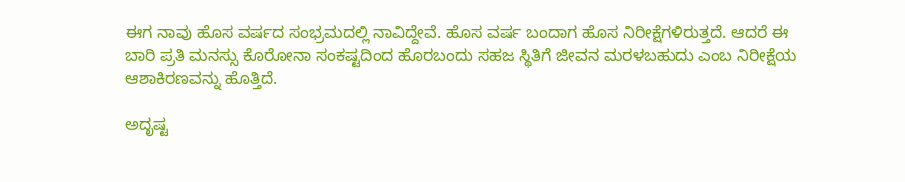ಈಗ ನಾವು ಹೊಸ ವರ್ಷದ ಸಂಭ್ರಮದಲ್ಲಿ ನಾವಿದ್ದೇವೆ. ಹೊಸ ವರ್ಷ ಬಂದಾಗ ಹೊಸ ನಿರೀಕ್ಷೆಗಳಿರುತ್ತದೆ. ಆದರೆ ಈ ಬಾರಿ ಪ್ರತಿ ಮನಸ್ಸು ಕೊರೋನಾ ಸಂಕಷ್ಟದಿಂದ ಹೊರಬಂದು ಸಹಜ ಸ್ಥಿತಿಗೆ ಜೀವನ ಮರಳಬಹುದು ಎಂಬ ನಿರೀಕ್ಷೆಯ ಆಶಾಕಿರಣವನ್ನು ಹೊತ್ತಿದೆ.

ಅದೃಷ್ಟ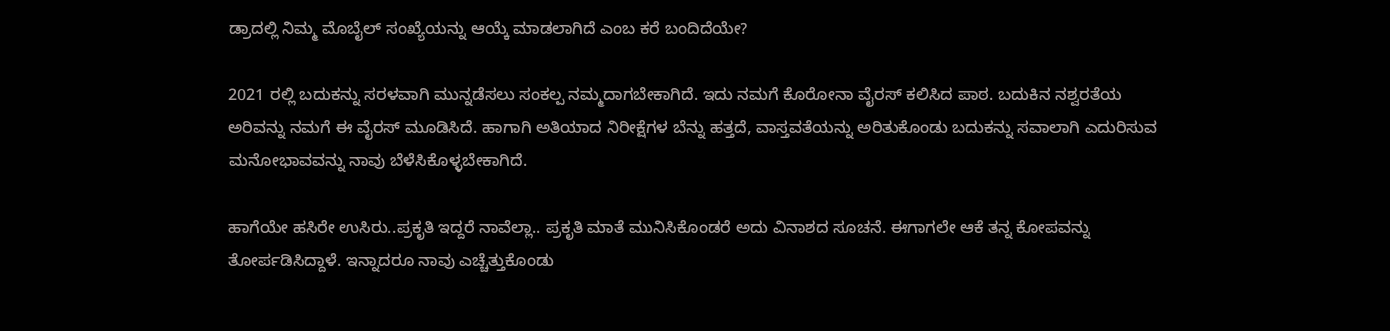ಡ್ರಾದಲ್ಲಿ ನಿಮ್ಮ ಮೊಬೈಲ್ ಸಂಖ್ಯೆಯನ್ನು ಆಯ್ಕೆ ಮಾಡಲಾಗಿದೆ ಎಂಬ ಕರೆ ಬಂದಿದೆಯೇ?

2021 ರಲ್ಲಿ ಬದುಕನ್ನು ಸರಳವಾಗಿ ಮುನ್ನಡೆಸಲು ಸಂಕಲ್ಪ ನಮ್ಮದಾಗಬೇಕಾಗಿದೆ. ಇದು ನಮಗೆ ಕೊರೋನಾ ವೈರಸ್ ಕಲಿಸಿದ ಪಾಠ. ಬದುಕಿನ ನಶ್ವರತೆಯ ಅರಿವನ್ನು ನಮಗೆ ಈ ವೈರಸ್ ಮೂಡಿಸಿದೆ. ಹಾಗಾಗಿ ಅತಿಯಾದ ನಿರೀಕ್ಷೆಗಳ ಬೆನ್ನು ಹತ್ತದೆ, ವಾಸ್ತವತೆಯನ್ನು ಅರಿತುಕೊಂಡು ಬದುಕನ್ನು ಸವಾಲಾಗಿ ಎದುರಿಸುವ ಮನೋಭಾವವನ್ನು ನಾವು ಬೆಳೆಸಿಕೊಳ್ಳಬೇಕಾಗಿದೆ.

ಹಾಗೆಯೇ ಹಸಿರೇ ಉಸಿರು..ಪ್ರಕೃತಿ ಇದ್ದರೆ ನಾವೆಲ್ಲಾ.. ಪ್ರಕೃತಿ ಮಾತೆ ಮುನಿಸಿಕೊಂಡರೆ ಅದು ವಿನಾಶದ ಸೂಚನೆ. ಈಗಾಗಲೇ ಆಕೆ ತನ್ನ ಕೋಪವನ್ನು ತೋರ್ಪಡಿಸಿದ್ದಾಳೆ. ಇನ್ನಾದರೂ ನಾವು ಎಚ್ಚೆತ್ತುಕೊಂಡು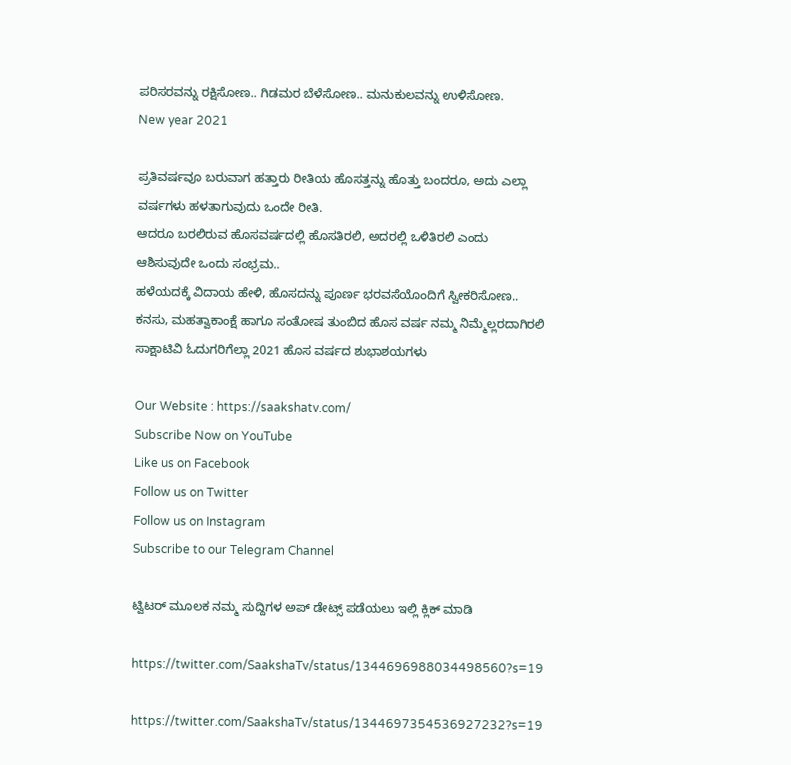ಪರಿಸರವನ್ನು ರಕ್ಷಿಸೋಣ.. ಗಿಡಮರ ಬೆಳೆಸೋಣ.. ಮನುಕುಲವನ್ನು ಉಳಿಸೋಣ.
New year 2021

ಪ್ರತಿವರ್ಷವೂ ಬರುವಾಗ ಹತ್ತಾರು ರೀತಿಯ ಹೊಸತ್ತನ್ನು ಹೊತ್ತು ಬಂದರೂ, ಅದು ಎಲ್ಲಾ ವರ್ಷಗಳು‌ ಹಳತಾಗುವುದು ಒಂದೇ ರೀತಿ.
ಆದರೂ ಬರಲಿರುವ ಹೊಸವರ್ಷದಲ್ಲಿ ಹೊಸತಿರಲಿ, ಅದರಲ್ಲಿ ಒಳಿತಿರಲಿ ಎಂದು ಆಶಿಸುವುದೇ ಒಂದು ಸಂಭ್ರಮ..
ಹಳೆಯದಕ್ಕೆ ವಿದಾಯ ಹೇಳಿ, ಹೊಸದನ್ನು ಪೂರ್ಣ ಭರವಸೆಯೊಂದಿಗೆ ಸ್ವೀಕರಿಸೋಣ.. ಕನಸು, ಮಹತ್ವಾಕಾಂಕ್ಷೆ ಹಾಗೂ ಸಂತೋಷ ತುಂಬಿದ ಹೊಸ ವರ್ಷ ನಮ್ಮ ನಿಮ್ಮೆಲ್ಲರದಾಗಿರಲಿ
ಸಾಕ್ಷಾಟಿವಿ ಓದುಗರಿಗೆಲ್ಲಾ 2021 ಹೊಸ ವರ್ಷದ ಶುಭಾಶಯಗಳು

Our Website : https://saakshatv.com/
Subscribe Now on YouTube
Like us on Facebook
Follow us on Twitter
Follow us on Instagram
Subscribe to our Telegram Channel

ಟ್ವಿಟರ್ ಮೂಲಕ ನಮ್ಮ ಸುದ್ದಿಗಳ ಅಪ್ ಡೇಟ್ಸ್ ಪಡೆಯಲು ಇಲ್ಲಿ ಕ್ಲಿಕ್ ಮಾಡಿ

https://twitter.com/SaakshaTv/status/1344696988034498560?s=19

https://twitter.com/SaakshaTv/status/1344697354536927232?s=19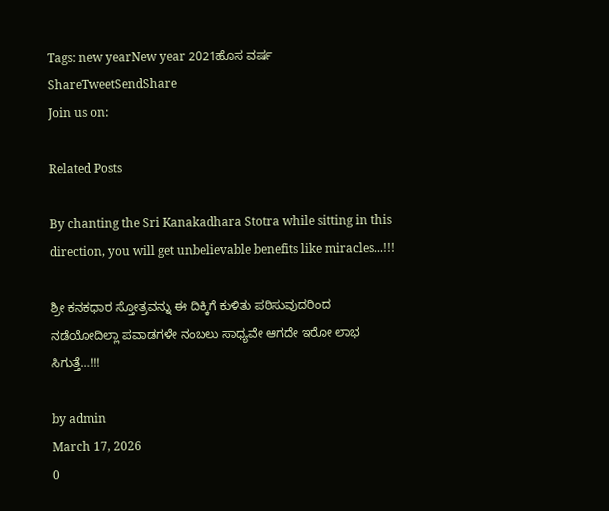Tags: new yearNew year 2021ಹೊಸ ವರ್ಷ
ShareTweetSendShare
Join us on:

Related Posts

By chanting the Sri Kanakadhara Stotra while sitting in this direction, you will get unbelievable benefits like miracles...!!!

ಶ್ರೀ ಕನಕಧಾರ ಸ್ತೋತ್ರವನ್ನು ಈ ದಿಕ್ಕಿಗೆ ಕುಳಿತು ಪಠಿಸುವುದರಿಂದ ನಡೆಯೋದಿಲ್ಲಾ ಪವಾಡಗಳೇ ನಂಬಲು ಸಾಧ್ಯವೇ ಆಗದೇ ಇರೋ ಲಾಭ ಸಿಗುತ್ತೆ…!!!

by admin
March 17, 2026
0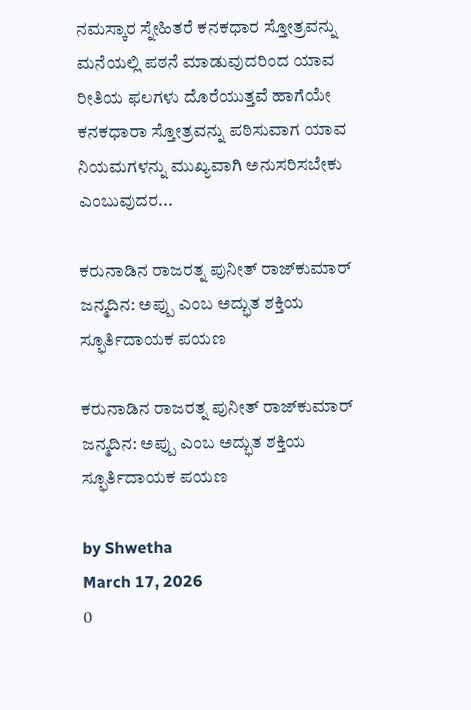ನಮಸ್ಕಾರ ಸ್ನೇಹಿತರೆ ಕನಕಧಾರ ಸ್ತೋತ್ರವನ್ನು ಮನೆಯಲ್ಲಿ ಪಠನೆ ಮಾಡುವುದರಿಂದ ಯಾವ ರೀತಿಯ ಫಲಗಳು ದೊರೆಯುತ್ತವೆ ಹಾಗೆಯೇ ಕನಕಧಾರಾ ಸ್ತೋತ್ರವನ್ನು ಪಠಿಸುವಾಗ ಯಾವ ನಿಯಮಗಳನ್ನು ಮುಖ್ಯವಾಗಿ ಅನುಸರಿಸಬೇಕು ಎಂಬುವುದರ...

ಕರುನಾಡಿನ ರಾಜರತ್ನ ಪುನೀತ್ ರಾಜ್‌ಕುಮಾರ್ ಜನ್ಮದಿನ: ಅಪ್ಪು ಎಂಬ ಅದ್ಭುತ ಶಕ್ತಿಯ ಸ್ಫೂರ್ತಿದಾಯಕ ಪಯಣ

ಕರುನಾಡಿನ ರಾಜರತ್ನ ಪುನೀತ್ ರಾಜ್‌ಕುಮಾರ್ ಜನ್ಮದಿನ: ಅಪ್ಪು ಎಂಬ ಅದ್ಭುತ ಶಕ್ತಿಯ ಸ್ಫೂರ್ತಿದಾಯಕ ಪಯಣ

by Shwetha
March 17, 2026
0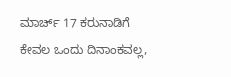ಮಾರ್ಚ್ 17 ಕರುನಾಡಿಗೆ ಕೇವಲ ಒಂದು ದಿನಾಂಕವಲ್ಲ,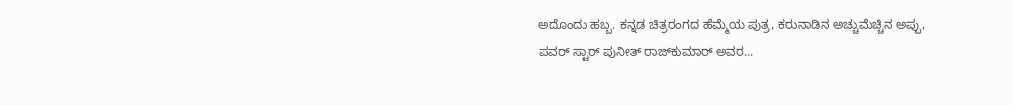ಅದೊಂದು ಹಬ್ಬ. ಕನ್ನಡ ಚಿತ್ರರಂಗದ ಹೆಮ್ಮೆಯ ಪುತ್ರ, ಕರುನಾಡಿನ ಅಚ್ಚುಮೆಚ್ಚಿನ ಅಪ್ಪು, ಪವರ್ ಸ್ಟಾರ್ ಪುನೀತ್ ರಾಜ್‌ಕುಮಾರ್ ಅವರ...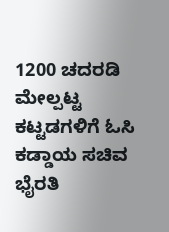1200 ಚದರಡಿ ಮೇಲ್ಪಟ್ಟ ಕಟ್ಟಡಗಳಿಗೆ ಓಸಿ ಕಡ್ಡಾಯ ಸಚಿವ ಭೈರತಿ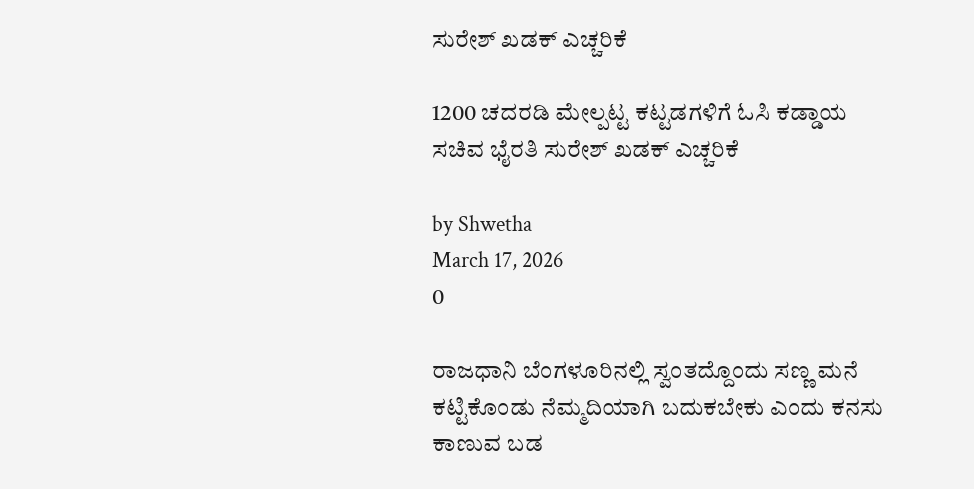ಸುರೇಶ್ ಖಡಕ್ ಎಚ್ಚರಿಕೆ

1200 ಚದರಡಿ ಮೇಲ್ಪಟ್ಟ ಕಟ್ಟಡಗಳಿಗೆ ಓಸಿ ಕಡ್ಡಾಯ ಸಚಿವ ಭೈರತಿ ಸುರೇಶ್ ಖಡಕ್ ಎಚ್ಚರಿಕೆ

by Shwetha
March 17, 2026
0

ರಾಜಧಾನಿ ಬೆಂಗಳೂರಿನಲ್ಲಿ ಸ್ವಂತದ್ದೊಂದು ಸಣ್ಣ ಮನೆ ಕಟ್ಟಿಕೊಂಡು ನೆಮ್ಮದಿಯಾಗಿ ಬದುಕಬೇಕು ಎಂದು ಕನಸು ಕಾಣುವ ಬಡ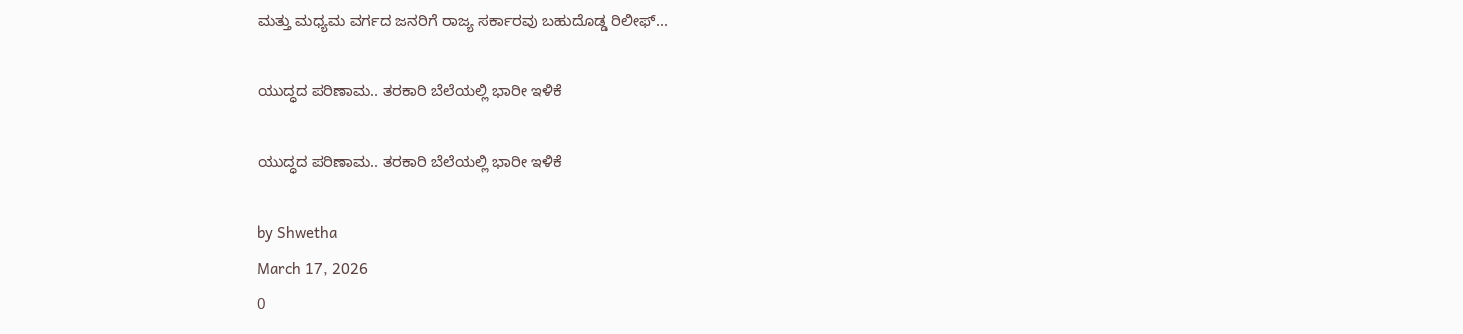ಮತ್ತು ಮಧ್ಯಮ ವರ್ಗದ ಜನರಿಗೆ ರಾಜ್ಯ ಸರ್ಕಾರವು ಬಹುದೊಡ್ಡ ರಿಲೀಫ್...

ಯುದ್ಧದ ಪರಿಣಾಮ.. ತರಕಾರಿ ಬೆಲೆಯಲ್ಲಿ ಭಾರೀ ಇಳಿಕೆ

ಯುದ್ಧದ ಪರಿಣಾಮ.. ತರಕಾರಿ ಬೆಲೆಯಲ್ಲಿ ಭಾರೀ ಇಳಿಕೆ

by Shwetha
March 17, 2026
0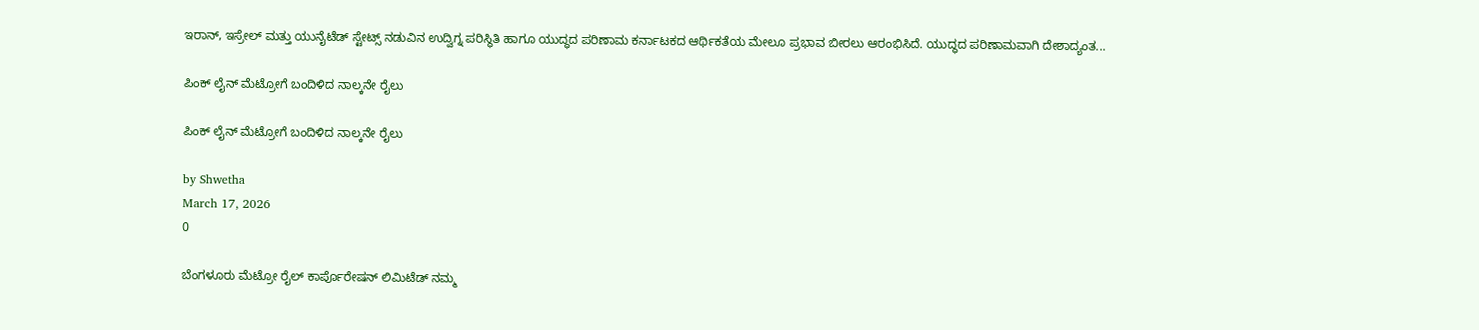ಇರಾನ್, ಇಸ್ರೇಲ್ ಮತ್ತು ಯುನೈಟೆಡ್ ಸ್ಟೇಟ್ಸ್ ನಡುವಿನ ಉದ್ವಿಗ್ನ ಪರಿಸ್ಥಿತಿ ಹಾಗೂ ಯುದ್ಧದ ಪರಿಣಾಮ ಕರ್ನಾಟಕದ ಆರ್ಥಿಕತೆಯ ಮೇಲೂ ಪ್ರಭಾವ ಬೀರಲು ಆರಂಭಿಸಿದೆ. ಯುದ್ಧದ ಪರಿಣಾಮವಾಗಿ ದೇಶಾದ್ಯಂತ...

ಪಿಂಕ್ ಲೈನ್ ಮೆಟ್ರೋಗೆ ಬಂದಿಳಿದ ನಾಲ್ಕನೇ ರೈಲು

ಪಿಂಕ್ ಲೈನ್ ಮೆಟ್ರೋಗೆ ಬಂದಿಳಿದ ನಾಲ್ಕನೇ ರೈಲು

by Shwetha
March 17, 2026
0

ಬೆಂಗಳೂರು ಮೆಟ್ರೋ ರೈಲ್ ಕಾರ್ಪೊರೇಷನ್ ಲಿಮಿಟೆಡ್ ನಮ್ಮ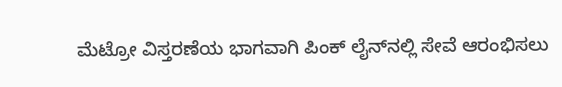ಮೆಟ್ರೋ ವಿಸ್ತರಣೆಯ ಭಾಗವಾಗಿ ಪಿಂಕ್ ಲೈನ್‌ನಲ್ಲಿ ಸೇವೆ ಆರಂಭಿಸಲು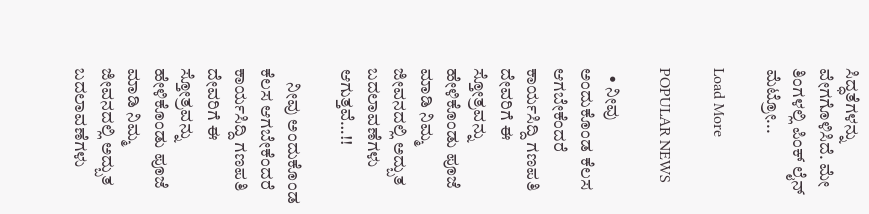ಸಿದ್ಧತೆಗಳನ್ನು ವೇಗಗೊಳಿಸಿದೆ. ಮೇ ತಿಂಗಳಲ್ಲಿ ಪಿಂಕ್ ಲೈನ್ ಮೆಟ್ರೋ...

Load More

POPULAR NEWS

  • ನೀವು ಅಂದುಕೊಂಡ ಕೆಲಸ ಆಗಬೇಕೆಂದರೆ ಕಾರ್ಯಸಿದ್ದಿ ಗಣಪತಿ ದೇವರಿಗೆ ಈ ಸ್ತೋತ್ರವನ್ನು ಹೇಳಿಕೊಂಡು ಪೂಜೆ ಮಾಡಿ ನಿಮ್ಮ ಜೀವನದಲ್ಲಿ ಅದ್ಬುತ ಬದಲಾವಣೆಗಳು ಆಗುತ್ತವೆ…!!

    ನೀವು ಅಂದುಕೊಂಡ ಕೆಲಸ ಆಗಬೇಕೆಂದರೆ ಕಾರ್ಯಸಿದ್ದಿ ಗಣಪತಿ ದೇವರಿಗೆ ಈ ಸ್ತೋತ್ರವನ್ನು ಹೇಳಿಕೊಂಡು ಪೂಜೆ ಮಾಡಿ ನಿಮ್ಮ ಜೀವನದಲ್ಲಿ ಅದ್ಬುತ ಬದಲಾವಣೆಗಳು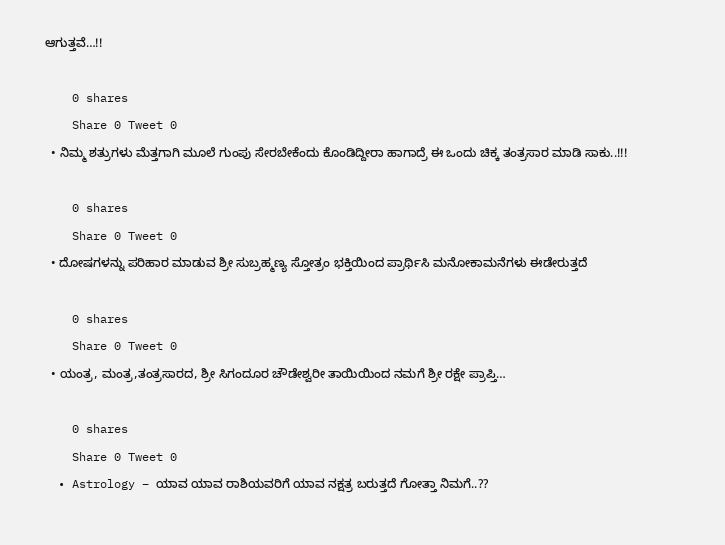ಆಗುತ್ತವೆ…!!

    0 shares
    Share 0 Tweet 0
  • ನಿಮ್ಮ ಶತ್ರುಗಳು ಮೆತ್ತಗಾಗಿ ಮೂಲೆ ಗುಂಪು ಸೇರಬೇಕೆಂದು ಕೊಂಡಿದ್ದೀರಾ ಹಾಗಾದ್ರೆ ಈ ಒಂದು ಚಿಕ್ಕ ತಂತ್ರಸಾರ ಮಾಡಿ ಸಾಕು..!!!

    0 shares
    Share 0 Tweet 0
  • ದೋಷಗಳನ್ನು ಪರಿಹಾರ ಮಾಡುವ ಶ್ರೀ ಸುಬ್ರಹ್ಮಣ್ಯ ಸ್ತೋತ್ರಂ ಭಕ್ತಿಯಿಂದ ಪ್ರಾರ್ಥಿಸಿ ಮನೋಕಾಮನೆಗಳು ಈಡೇರುತ್ತದೆ

    0 shares
    Share 0 Tweet 0
  • ಯಂತ್ರ, ಮಂತ್ರ,ತಂತ್ರಸಾರದ, ಶ್ರೀ ಸಿಗಂದೂರ ಚೌಡೇಶ್ವರೀ ತಾಯಿಯಿಂದ ನಮಗೆ ಶ್ರೀ ರಕ್ಷೇ ಪ್ರಾಪ್ತಿ…

    0 shares
    Share 0 Tweet 0
  • Astrology – ಯಾವ ಯಾವ ರಾಶಿಯವರಿಗೆ ಯಾವ ನಕ್ಷತ್ರ ಬರುತ್ತದೆ ಗೋತ್ತಾ ನಿಮಗೆ..??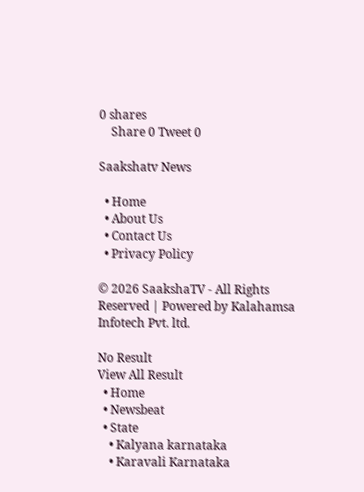0 shares
    Share 0 Tweet 0

Saakshatv News

  • Home
  • About Us
  • Contact Us
  • Privacy Policy

© 2026 SaakshaTV - All Rights Reserved | Powered by Kalahamsa Infotech Pvt. ltd.

No Result
View All Result
  • Home
  • Newsbeat
  • State
    • Kalyana karnataka
    • Karavali Karnataka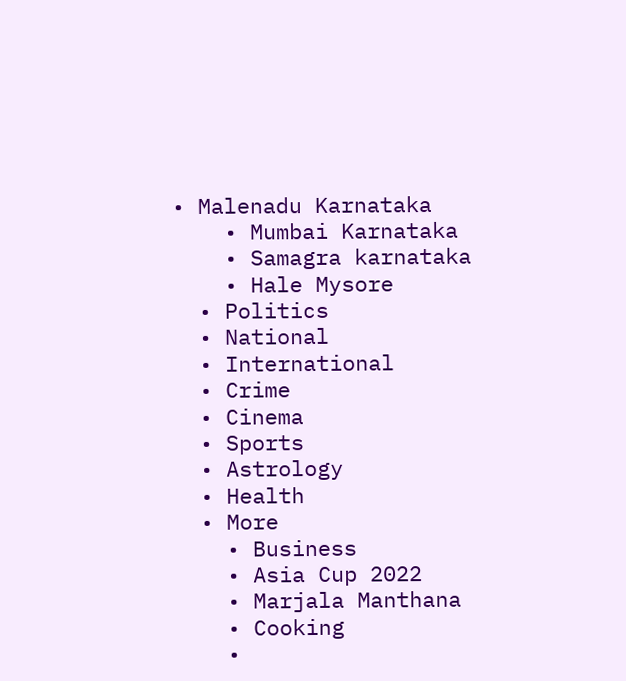• Malenadu Karnataka
    • Mumbai Karnataka
    • Samagra karnataka
    • Hale Mysore
  • Politics
  • National
  • International
  • Crime
  • Cinema
  • Sports
  • Astrology
  • Health
  • More
    • Business
    • Asia Cup 2022
    • Marjala Manthana
    • Cooking
    •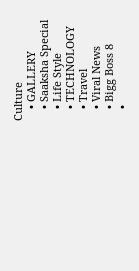Culture
    • GALLERY
    • Saaksha Special
    • Life Style
    • TECHNOLOGY
    • Travel
    • Viral News
    • Bigg Boss 8
    •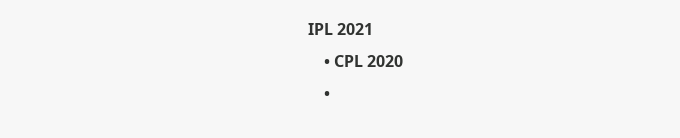IPL 2021
    • CPL 2020
    •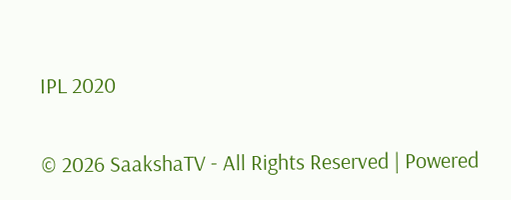IPL 2020

© 2026 SaakshaTV - All Rights Reserved | Powered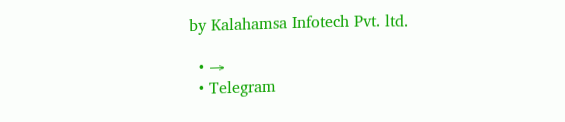by Kalahamsa Infotech Pvt. ltd.

  • →
  • Telegram